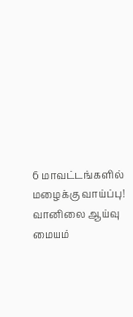6 மாவட்டங்களில் மழைக்கு வாய்ப்பு! வானிலை ஆய்வு மையம்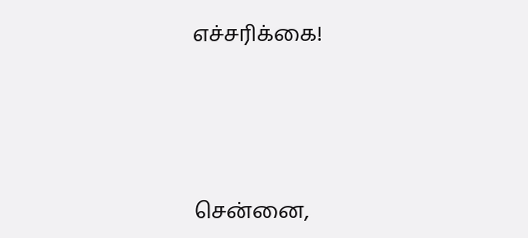எச்சரிக்கை!





சென்னை,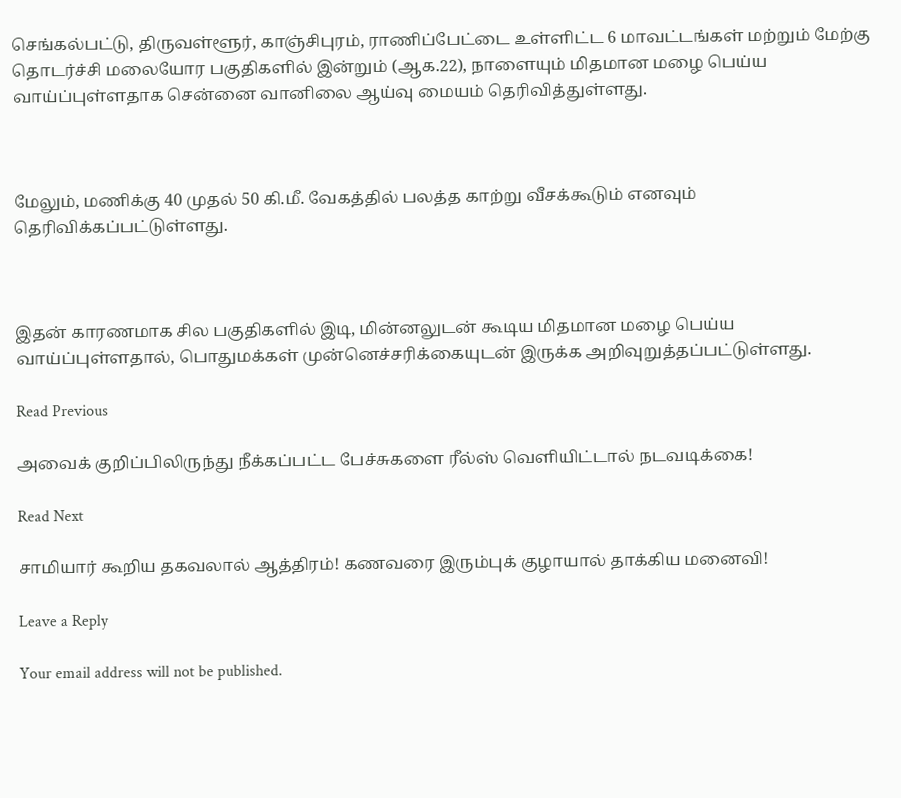செங்கல்பட்டு, திருவள்ளூர், காஞ்சிபுரம், ராணிப்பேட்டை உள்ளிட்ட 6 மாவட்டங்கள் மற்றும் மேற்கு தொடர்ச்சி மலையோர பகுதிகளில் இன்றும் (ஆக.22), நாளையும் மிதமான மழை பெய்ய வாய்ப்புள்ளதாக சென்னை வானிலை ஆய்வு மையம் தெரிவித்துள்ளது.



மேலும், மணிக்கு 40 முதல் 50 கி.மீ. வேகத்தில் பலத்த காற்று வீசக்கூடும் எனவும் தெரிவிக்கப்பட்டுள்ளது.



இதன் காரணமாக சில பகுதிகளில் இடி, மின்னலுடன் கூடிய மிதமான மழை பெய்ய வாய்ப்புள்ளதால், பொதுமக்கள் முன்னெச்சரிக்கையுடன் இருக்க அறிவுறுத்தப்பட்டுள்ளது.

Read Previous

அவைக் குறிப்பிலிருந்து நீக்கப்பட்ட பேச்சுகளை ரீல்ஸ் வெளியிட்டால் நடவடிக்கை!

Read Next

சாமியார் கூறிய தகவலால் ஆத்திரம்! கணவரை இரும்புக் குழாயால் தாக்கிய மனைவி!

Leave a Reply

Your email address will not be published.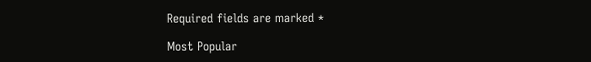Required fields are marked *

Most Popular